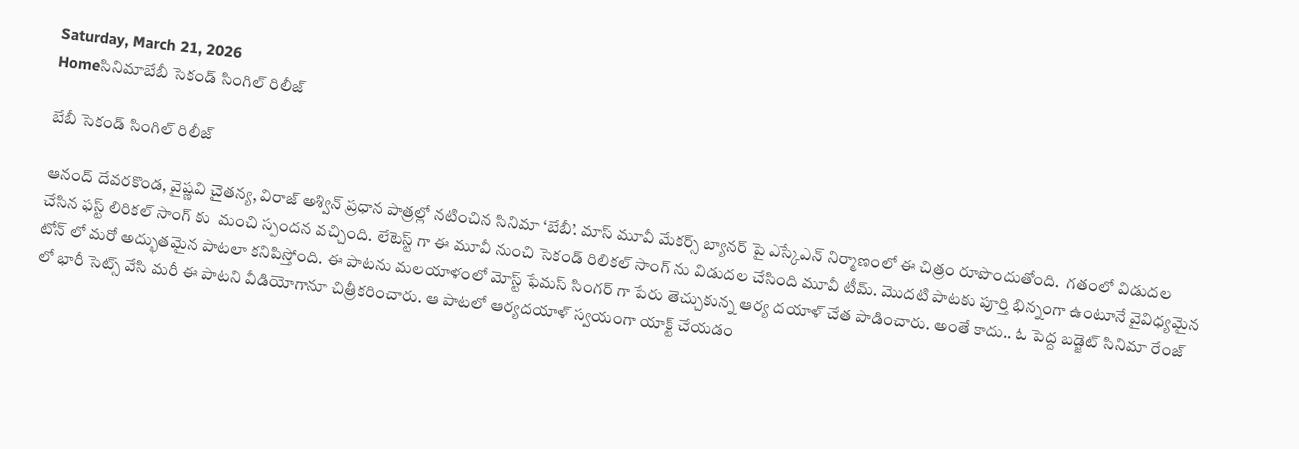Saturday, March 21, 2026
Homeసినిమాబేబీ సెకండ్ సింగిల్ రిలీజ్

బేబీ సెకండ్ సింగిల్ రిలీజ్

ఆనంద్ దేవరకొండ, వైష్ణవి చైతన్య, విరాజ్ అశ్విన్ ప్రధాన పాత్రల్లో నటించిన సినిమా ‘బేబీ’. మాస్ మూవీ మేకర్స్ బ్యానర్ పై ఎస్కేఎన్ నిర్మాణంలో ఈ చిత్రం రూపొందుతోంది.  గతంలో విడుదల చేసిన ఫస్ట్ లిరికల్ సాంగ్ కు  మంచి స్పందన వచ్చింది. లేటెస్ట్ గా ఈ మూవీ నుంచి సెకండ్ రిలికల్ సాంగ్ ను విడుదల చేసింది మూవీ టీమ్. మొదటి పాటకు పూర్తి భిన్నంగా ఉంటూనే వైవిధ్యమైన టోన్ లో మరో అద్భుతమైన పాటలా కనిపిస్తోంది. ఈ పాటను మలయాళంలో మోస్ట్ ఫేమస్ సింగర్ గా పేరు తెచ్చుకున్న ఆర్య దయాళ్ చేత పాడించారు. అంతే కాదు.. ఓ పెద్ద బడ్జెట్ సినిమా రేంజ్ లో భారీ సెట్స్ వేసి మరీ ఈ పాటని వీడియోగానూ చిత్రీకరించారు. ఆ పాటలో ఆర్యదయాళ్ స్వయంగా యాక్ట్ చేయడం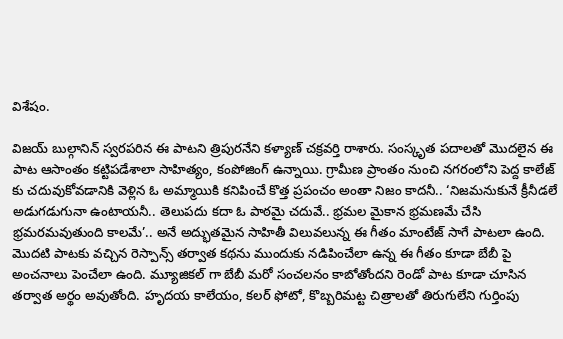విశేషం.

విజయ్ బుల్గానిన్ స్వరపరిన ఈ పాటని త్రిపురనేని కళ్యాణ్ చక్రవర్తి రాశారు. సంస్కృత పదాలతో మొదలైన ఈ పాట ఆసాంతం కట్టిపడేశాలా సాహిత్యం, కంపోజింగ్ ఉన్నాయి. గ్రామీణ ప్రాంతం నుంచి నగరంలోని పెద్ద కాలేజ్ కు చదువుకోవడానికి వెళ్లిన ఓ అమ్మాయికి కనిపించే కొత్త ప్రపంచం అంతా నిజం కాదనీ.. ‘నిజమనుకునే క్రీనీడలే అడుగడుగునా ఉంటాయనీ.. తెలుపదు కదా ఓ పాఠమై చదువే.. భ్రమల మైకాన భ్రమణమే చేసి భ్రమరమవుతుంది కాలమే’.. అనే అద్భుతమైన సాహితీ విలువలున్న ఈ గీతం మాంటేజ్ సాగే పాటలా ఉంది. మొదటి పాటకు వచ్చిన రెస్పాన్స్ తర్వాత కథను ముందుకు నడిపించేలా ఉన్న ఈ గీతం కూడా బేబీ పై అంచనాలు పెంచేలా ఉంది. మ్యూజికల్ గా బేబీ మరో సంచలనం కాబోతోందని రెండో పాట కూడా చూసిన తర్వాత అర్థం అవుతోంది. హృదయ కాలేయం, కలర్ ఫోటో, కొబ్బరిమట్ట చిత్రాలతో తిరుగులేని గుర్తింపు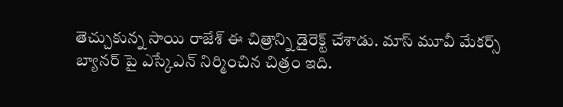తెచ్చుకున్న సాయి రాజేశ్ ఈ చిత్రాన్ని డైరెక్ట్ చేశాడు. మాస్ మూవీ మేకర్స్ బ్యానర్ పై ఎస్కేఎన్ నిర్మించిన చిత్రం ఇది.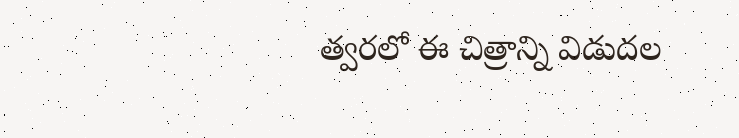త్వరలో ఈ చిత్రాన్ని విడుదల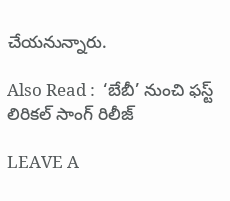చేయనున్నారు.

Also Read :  ‘బేబీ’ నుంచి ఫస్ట్ లిరికల్ సాంగ్ రిలీజ్

LEAVE A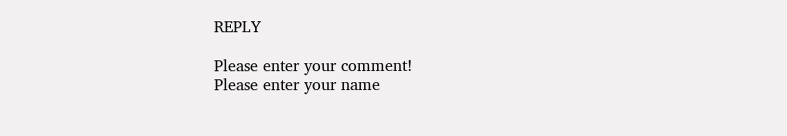REPLY

Please enter your comment!
Please enter your name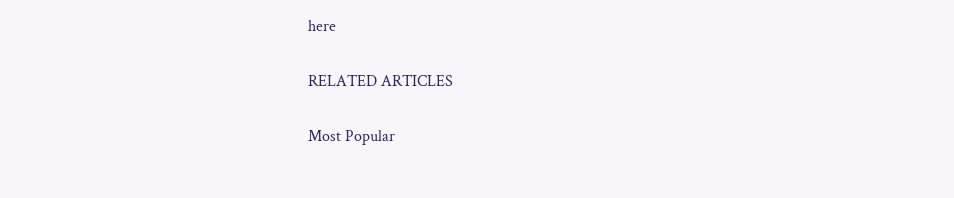here

RELATED ARTICLES

Most Popular